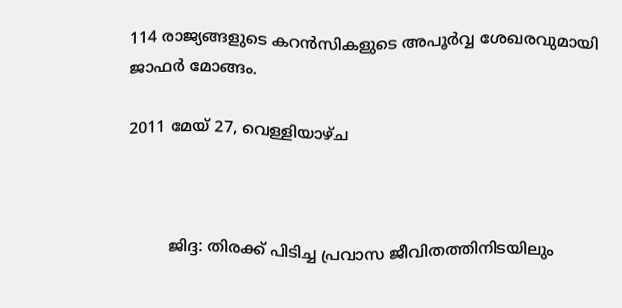114 രാജ്യങ്ങളുടെ കറന്‍സികളുടെ അപൂര്‍വ്വ ശേഖരവുമായി ജാഫര്‍ മോങ്ങം.

2011 മേയ് 27, വെള്ളിയാഴ്‌ച



        ജിദ്ദ: തിരക്ക് പിടിച്ച പ്രവാസ ജീവിതത്തിനിടയിലും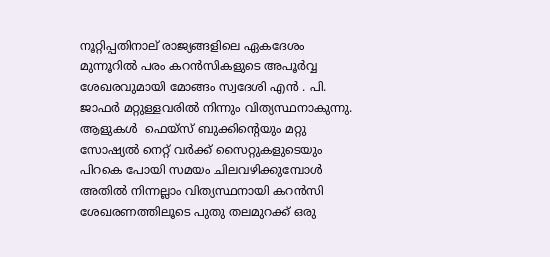നൂറ്റിപ്പതിനാല് രാജ്യങ്ങളിലെ ഏകദേശം മുന്നൂറില്‍ പരം കറന്‍സികളുടെ അപൂര്‍വ്വ ശേഖരവുമായി മോങ്ങം സ്വദേശി എന്‍ . പി. ജാഫര്‍ മറ്റുള്ളവരില്‍ നിന്നും വിത്യസ്ഥനാകുന്നു. ആളുകള്‍  ഫെയ്സ് ബുക്കിന്റെയും മറ്റു സോഷ്യല്‍ നെറ്റ് വര്‍ക്ക് സൈറ്റുകളുടെയും പിറകെ പോയി സമയം ചിലവഴിക്കുമ്പോള്‍ അതില്‍ നിന്നല്ലാം വിത്യസ്ഥനായി കറന്‍സി ശേഖരണത്തിലൂടെ പുതു തലമുറക്ക് ഒരു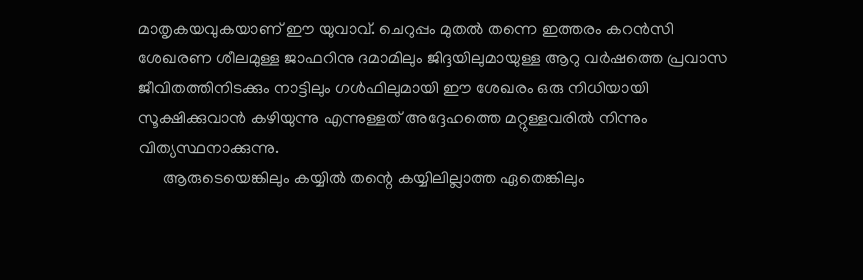മാതൃകയവുകയാണ് ഈ യുവാവ്. ചെറുപ്പം മുതല്‍ തന്നെ ഇത്തരം കറന്‍സി ശേഖരണ ശീലമുള്ള ജാഫറിനു ദമാമിലും ജിദ്ദയിലുമായുള്ള ആറു വര്‍ഷത്തെ പ്രവാസ ജീവിതത്തിനിടക്കും നാട്ടിലും ഗള്‍ഫിലുമായി ഈ ശേഖരം ഒരു നിധിയായി സൂക്ഷിക്കുവാന്‍ കഴിയുന്നു എന്നുള്ളത് അദ്ദേഹത്തെ മറ്റുള്ളവരില്‍ നിന്നും വിത്യസ്ഥനാക്കുന്നു.
      ആരുടെയെങ്കിലും കയ്യില്‍ തന്റെ കയ്യിലില്ലാത്ത ഏതെങ്കിലും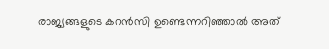രാജ്യങ്ങളുടെ കറന്‍സി ഉണ്ടെന്നറിഞ്ഞാല്‍ അത്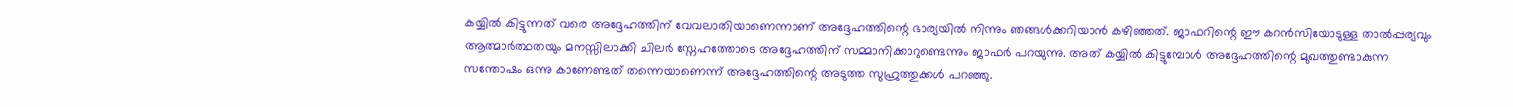കയ്യില്‍ കിട്ടുന്നത് വരെ അദ്ദേഹത്തിന് വേവലാതിയാണെന്നാണ് അദ്ദേഹത്തിന്റെ ഭാര്യയില്‍ നിന്നും ഞങ്ങള്‍ക്കറിയാന്‍ കഴിഞ്ഞത്. ജാഫറിന്റെ ഈ കറന്‍സിയോടുള്ള താല്‍‌പ്പര്യവും ആത്മാര്‍ത്ഥതയും മനസ്സിലാക്കി ചിലര്‍ സ്നേഹത്തോടെ അദ്ദേഹത്തിന് സമ്മാനിക്കാറുണ്ടെന്നും ജാഫര്‍ പറയുന്നു. അത് കയ്യില്‍ കിട്ടുമ്പോള്‍ അദ്ദേഹത്തിന്റെ മുഖത്തുണ്ടാകുന്ന സന്തോഷം ഒന്നു കാണേണ്ടത് തന്നെയാണെന്ന് അദ്ദേഹത്തിന്റെ അടുത്ത സുഹ്രുത്തുക്കള്‍ പറഞ്ഞു.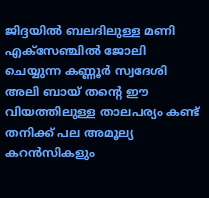ജിദ്ദയില്‍ ബലദിലുള്ള മണി എക്‍സേഞ്ചില്‍ ജോലി ചെയ്യുന്ന കണ്ണൂര്‍ സ്വദേശി അലി ബായ് തന്റെ ഈ വിയത്തിലുള്ള താലപര്യം കണ്ട് തനിക്ക് പല അമൂല്യ കറന്‍സികളും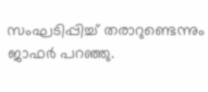സംഘടിപ്പിച്ച് തരാറുണ്ടെന്നും ജാഫര്‍ പറഞ്ഞു.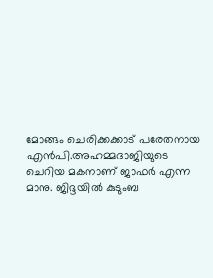മോങ്ങം ചെരിക്കക്കാട് പരേതനായ എന്‍പി.അഹമ്മദാജിയുടെ ചെറിയ മകനാണ് ജാഫര്‍ എന്ന മാനു. ജിദ്ദയില്‍ കുടുംബ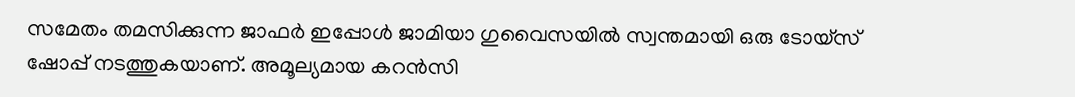സമേതം തമസിക്കുന്ന ജാഫര്‍ ഇപ്പോള്‍ ജാമിയാ ഗുവൈസയില്‍ സ്വന്തമായി ഒരു ടോയ്സ് ഷോപ്പ് നടത്തുകയാണ്. അമൂല്യമായ കറന്‍സി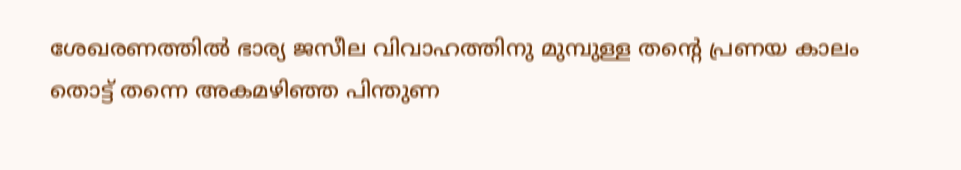ശേഖരണത്തില്‍ ഭാര്യ ജസീല വിവാഹത്തിനു മുമ്പുള്ള തന്റെ പ്രണയ കാലം തൊട്ട് തന്നെ അകമഴിഞ്ഞ പിന്തുണ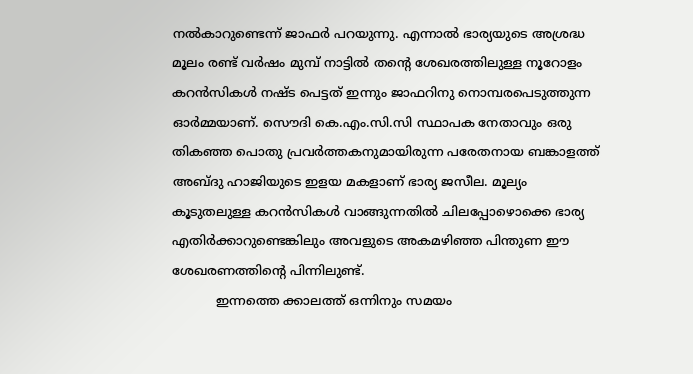നല്‍കാറുണ്ടെന്ന് ജാഫര്‍ പറയുന്നു. എന്നാല്‍ ഭാര്യയുടെ അശ്രദ്ധ മൂലം രണ്ട് വര്‍ഷം മുമ്പ് നാട്ടില്‍ തന്റെ ശേഖരത്തിലുള്ള നൂറോളം കറന്‍സികള്‍ നഷ്‌ട പെട്ടത് ഇന്നും ജാഫറിനു നൊമ്പരപെടുത്തുന്ന ഓര്‍മ്മയാണ്. സൌദി കെ.എം.സി.സി സ്ഥാപക നേതാവും ഒരു തികഞ്ഞ പൊതു പ്രവര്‍ത്തകനുമായിരുന്ന പരേതനായ ബങ്കാളത്ത് അബ്‌ദു ഹാജിയുടെ ഇളയ മകളാണ് ഭാര്യ ജസീല. മൂല്യം കൂടുതലുള്ള കറന്‍സികള്‍ വാങ്ങുന്നതില്‍ ചിലപ്പോഴൊക്കെ ഭാര്യ എതിര്‍ക്കാറുണ്ടെങ്കിലും അവളുടെ അകമഴിഞ്ഞ പിന്തുണ ഈ ശേഖരണത്തിന്റെ പിന്നിലുണ്ട്.
           ഇന്നത്തെ ക്കാലത്ത് ഒന്നിനും സമയം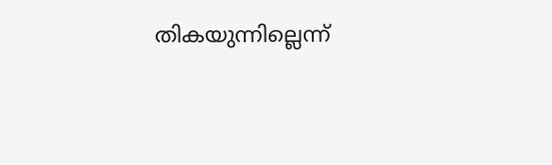തികയുന്നില്ലെന്ന്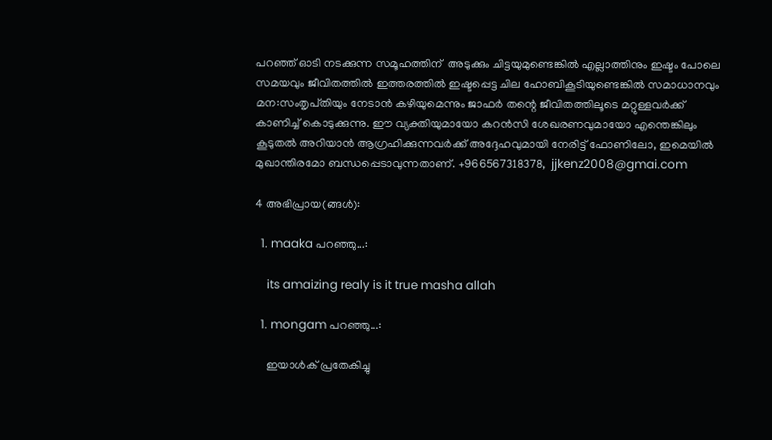പറഞ്ഞ് ഓടി നടക്കുന്ന സമൂഹത്തിന്  അടുക്കും ചിട്ടയുമുണ്ടെങ്കില്‍ എല്ലാത്തിനും ഇഷ്ടം പോലെ സമയവും ജീവിതത്തില്‍ ഇത്തരത്തില്‍ ഇഷ്ടപ്പെട്ട ചില ഹോബികൂടിയുണ്ടെങ്കില്‍ സമാധാനവും മന:സംതൃപ്‌തിയും നേടാന്‍ കഴിയുമെന്നും ജാഫര്‍ തന്റെ ജീവിതത്തിലൂടെ മറ്റുള്ളവര്‍ക്ക് കാണിച്ച് കൊടുക്കുന്നു. ഈ വ്യക്തിയുമായോ കറന്‍സി ശേഖരണവുമായോ എന്തെങ്കിലും കൂടുതല്‍ അറിയാന്‍ ആഗ്രഹിക്കുന്നവര്‍ക്ക് അദ്ദേഹവുമായി നേരിട്ട് ഫോണിലോ, ഇമെയില്‍ മുഖാന്തിരമോ ബന്ധപ്പെടാവുന്നതാണ്. +966567318378,  jjkenz2008@gmai.com

4 അഭിപ്രായ(ങ്ങള്‍):

  1. maaka പറഞ്ഞു...:

    its amaizing realy is it true masha allah

  1. mongam പറഞ്ഞു...:

    ഇയാള്‍ക് പ്രതേകിച്ചു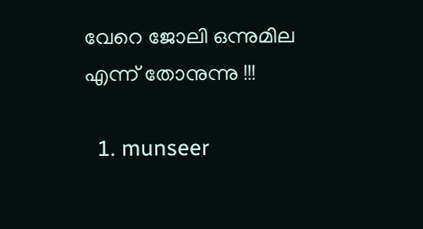വേറെ ജോലി ഒന്നുമില എന്ന് തോനുന്നു !!!

  1. munseer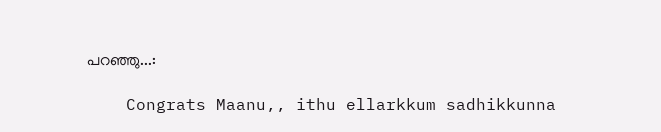പറഞ്ഞു...:

    Congrats Maanu,, ithu ellarkkum sadhikkunna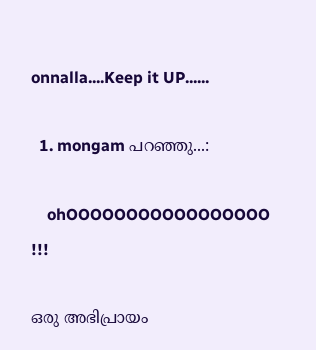onnalla....Keep it UP......

  1. mongam പറഞ്ഞു...:

    ohOOOOOOOOOOOOOOOOO !!!

ഒരു അഭിപ്രായം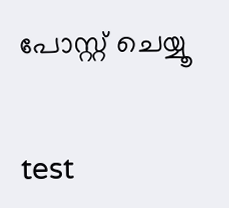പോസ്റ്റ് ചെയ്യൂ


test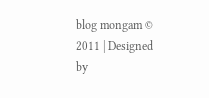blog mongam © 2011 | Designed by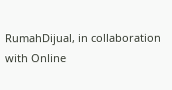RumahDijual, in collaboration with Online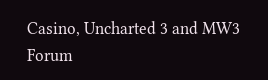Casino, Uncharted 3 and MW3 Forum